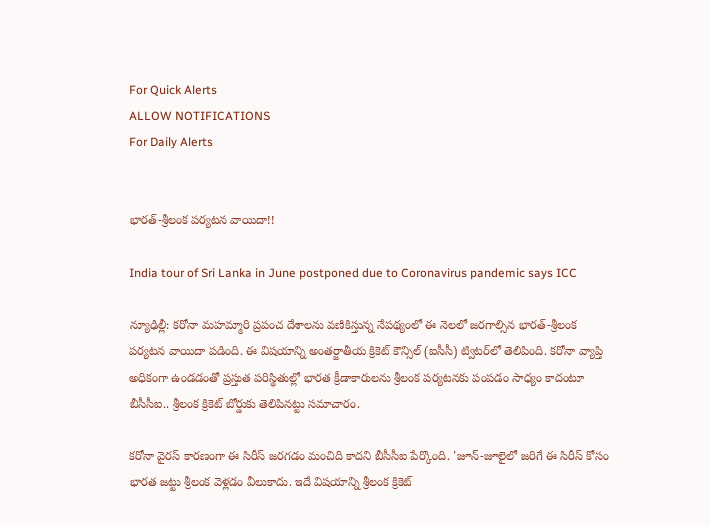For Quick Alerts
ALLOW NOTIFICATIONS
For Daily Alerts


భారత్‌-శ్రీలంక పర్యటన వాయిదా!!

India tour of Sri Lanka in June postponed due to Coronavirus pandemic says ICC

న్యూఢిల్లీ: కరోనా మహమ్మారి ప్రపంచ దేశాలను వణికిస్తున్న నేపథ్యంలో ఈ నెలలో జరగాల్సిన భారత్‌-శ్రీలంక పర్యటన వాయిదా పడింది. ఈ విషయాన్ని అంతర్జాతీయ క్రికెట్‌ కౌన్సిల్‌ (ఐసీసీ) ట్విటర్‌లో తెలిపింది. కరోనా వ్యాప్తి అధికంగా ఉండడంతో ప్రస్తుత పరిస్థితుల్లో భారత క్రీడాకారులను శ్రీలంక పర్యటనకు పంపడం సాధ్యం కాదంటూ బీసీసీఐ.. శ్రీలంక క్రికెట్‌ బోర్డుకు తెలిపినట్టు సమాచారం.

కరోనా వైరస్‌ కారణంగా ఈ సిరీస్‌ జరగడం మంచిది కాదని బీసీసీఐ పేర్కొంది. 'జూన్‌-జూలైలో జరిగే ఈ సిరీస్‌ కోసం భారత జట్టు శ్రీలంక వెళ్లడం వీలుకాదు. ఇదే విషయాన్ని శ్రీలంక క్రికెట్‌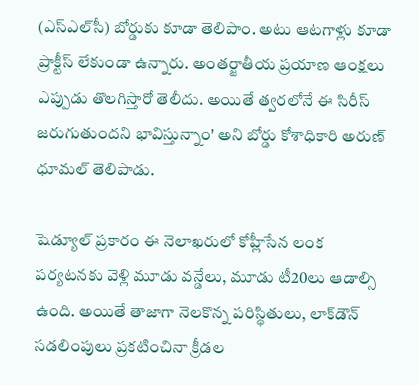(ఎస్‌ఎల్‌సీ) బోర్డుకు కూడా తెలిపాం. అటు ఆటగాళ్లు కూడా ప్రాక్టీస్‌ లేకుండా ఉన్నారు. అంతర్జాతీయ ప్రయాణ ఆంక్షలు ఎప్పుడు తొలగిస్తారో తెలీదు. అయితే త్వరలోనే ఈ సిరీస్‌ జరుగుతుందని భావిస్తున్నాం' అని బోర్డు కోశాధికారి అరుణ్‌ ధూమల్‌ తెలిపాడు.

షెడ్యూల్‌ ప్రకారం ఈ నెలాఖరులో కోహ్లీసేన లంక పర్యటనకు వెళ్లి మూడు వన్డేలు, మూడు టీ20లు ఆడాల్సి ఉంది. అయితే తాజాగా నెలకొన్న పరిస్థితులు, లాక్‌డౌన్‌ సడలింపులు ప్రకటించినా క్రీడల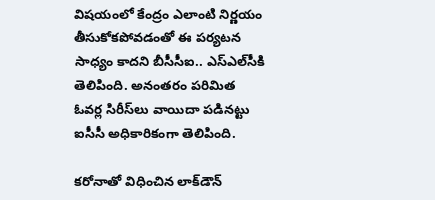విషయంలో కేంద్రం ఎలాంటి నిర్ణయం తీసుకోకపోవడంతో ఈ పర్యటన సాధ్యం కాదని బీసీసీఐ.. ఎస్‌ఎల్‌సీకి తెలిపింది. అనంతరం పరిమిత ఓవర్ల సిరీస్‌లు వాయిదా పడినట్టు ఐసీసీ అధికారికంగా తెలిపింది.

కరోనాతో విధించిన లాక్‌డౌన్‌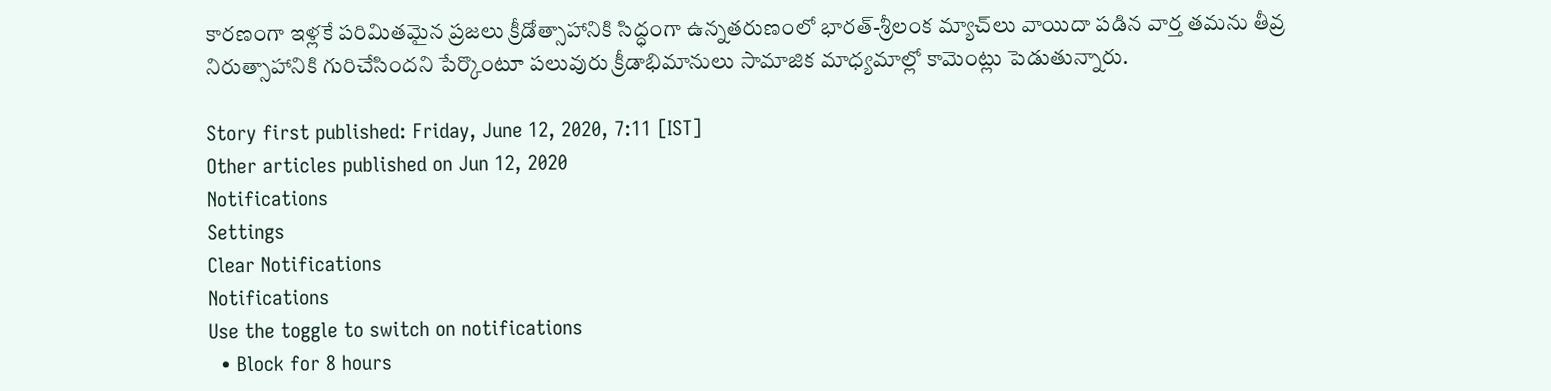కారణంగా ఇళ్లకే పరిమితమైన ప్రజలు క్రీడోత్సాహానికి సిద్ధంగా ఉన్నతరుణంలో భారత్‌-శ్రీలంక మ్యాచ్‌లు వాయిదా పడిన వార్త తమను తీవ్ర నిరుత్సాహానికి గురిచేసిందని పేర్కొంటూ పలువురు క్రీడాభిమానులు సామాజిక మాధ్యమాల్లో కామెంట్లు పెడుతున్నారు.

Story first published: Friday, June 12, 2020, 7:11 [IST]
Other articles published on Jun 12, 2020
Notifications
Settings
Clear Notifications
Notifications
Use the toggle to switch on notifications
  • Block for 8 hours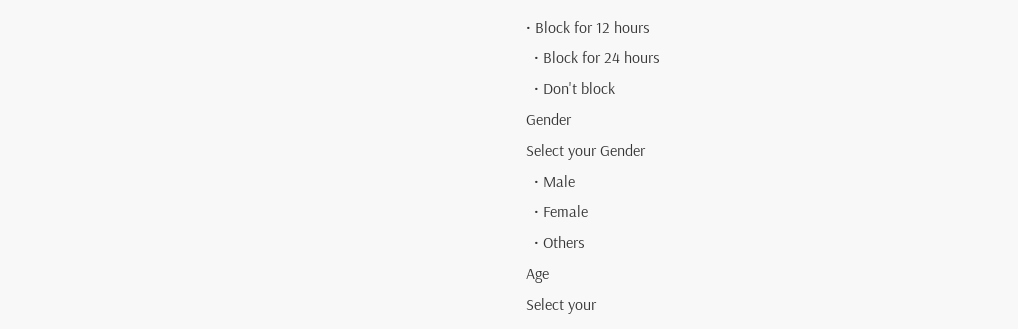• Block for 12 hours
  • Block for 24 hours
  • Don't block
Gender
Select your Gender
  • Male
  • Female
  • Others
Age
Select your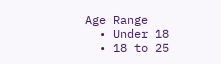Age Range
  • Under 18
  • 18 to 25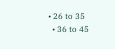• 26 to 35
  • 36 to 45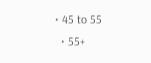• 45 to 55
  • 55+